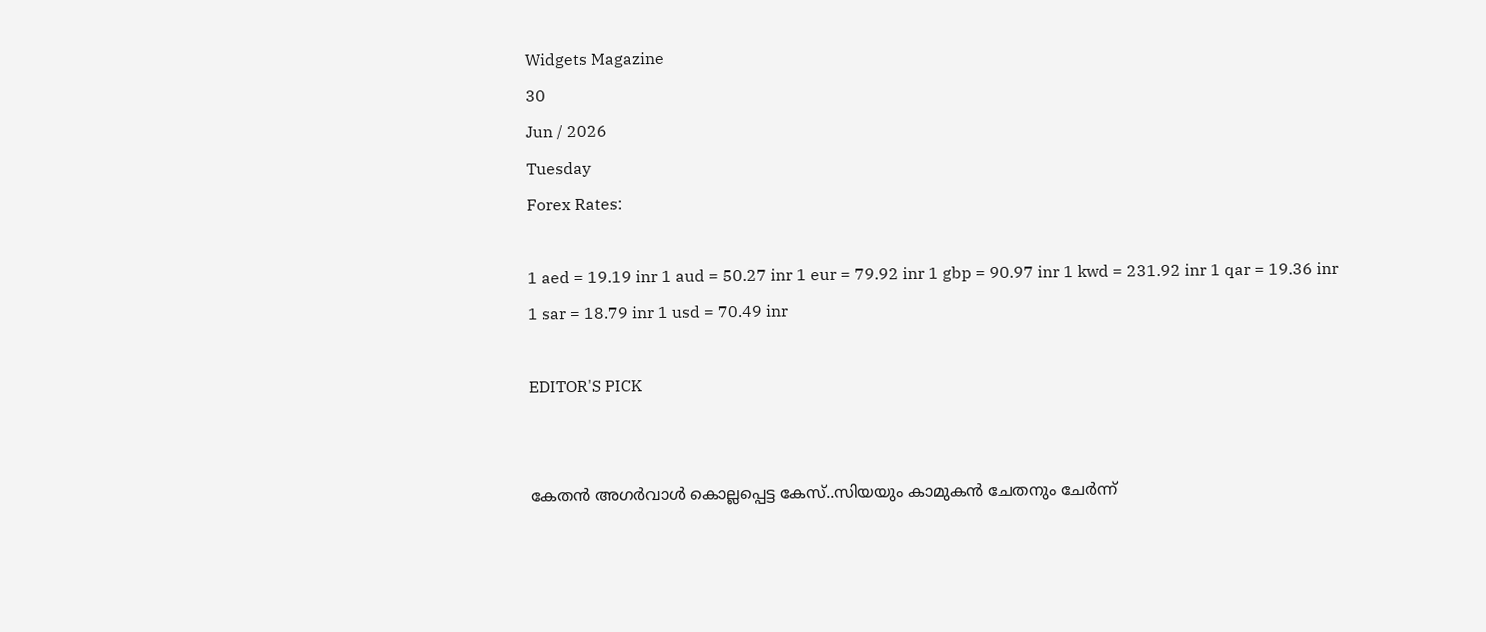Widgets Magazine
30
Jun / 2026
Tuesday
Forex Rates:

1 aed = 19.19 inr 1 aud = 50.27 inr 1 eur = 79.92 inr 1 gbp = 90.97 inr 1 kwd = 231.92 inr 1 qar = 19.36 inr 1 sar = 18.79 inr 1 usd = 70.49 inr

EDITOR'S PICK


കേതന്‍ അഗര്‍വാള്‍ കൊല്ലപ്പെട്ട കേസ്..സിയയും കാമുകന്‍ ചേതനും ചേർന്ന്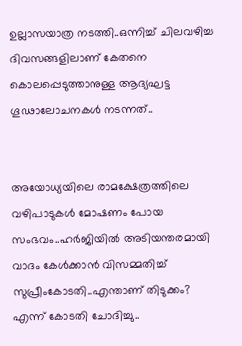ഉല്ലാസയാത്ര നടത്തി..ഒന്നിച്ച് ചിലവഴിച്ച ദിവസങ്ങളിലാണ് കേതനെ കൊലപ്പെടുത്താനുള്ള ആദ്യഘട്ട ഗൂഢാലോചനകള്‍ നടന്നത്..


അയോധ്യയിലെ രാമക്ഷേത്രത്തിലെ വഴിപാടുകൾ മോഷണം പോയ സംഭവം..ഹർജിയിൽ അടിയന്തരമായി വാദം കേൾക്കാൻ വിസമ്മതിച്ച് സുപ്രീംകോടതി..എന്താണ് തിടുക്കം? എന്ന് കോടതി ചോദിച്ചു..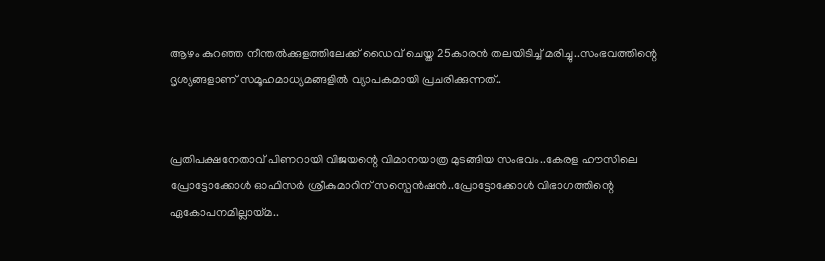ആഴം കുറഞ്ഞ നീന്തല്‍ക്കുളത്തിലേക്ക് ഡൈവ് ചെയ്ത 25കാരന്‍ തലയിടിച്ച് മരിച്ചു..സംഭവത്തിന്റെ ദൃശ്യങ്ങളാണ് സമൂഹമാധ്യമങ്ങളില്‍ വ്യാപകമായി പ്രചരിക്കുന്നത്..


പ്രതിപക്ഷനേതാവ് പിണറായി വിജയന്റെ വിമാനയാത്ര മുടങ്ങിയ സംഭവം..കേരള ഹൗസിലെ പ്രോട്ടോക്കോൾ ഓഫിസർ ശ്രീകുമാറിന് സസ്പെൻഷൻ..പ്രോട്ടോക്കോൾ വിഭാഗത്തിന്റെ ഏകോപനമില്ലായ്മ..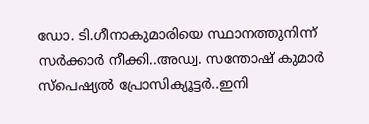ഡോ. ടി.ഗീനാകുമാരിയെ സ്ഥാനത്തുനിന്ന് സർക്കാർ നീക്കി..അഡ്വ. സന്തോഷ് കുമാര്‍ സ്‌പെഷ്യല്‍ പ്രോസിക്യൂട്ടര്‍..ഇനി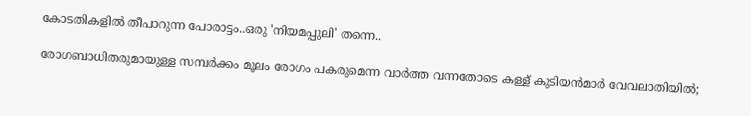കോടതികളിൽ തീപാറുന്ന പോരാട്ടം..ഒരു 'നിയമപ്പുലി' തന്നെ..

രോഗബാധിതരുമായുള്ള സമ്പര്‍ക്കം മൂലം രോഗം പകരുമെന്ന വാര്‍ത്ത വന്നതോടെ കള്ള് കുടിയന്‍മാര്‍ വേവലാതിയില്‍;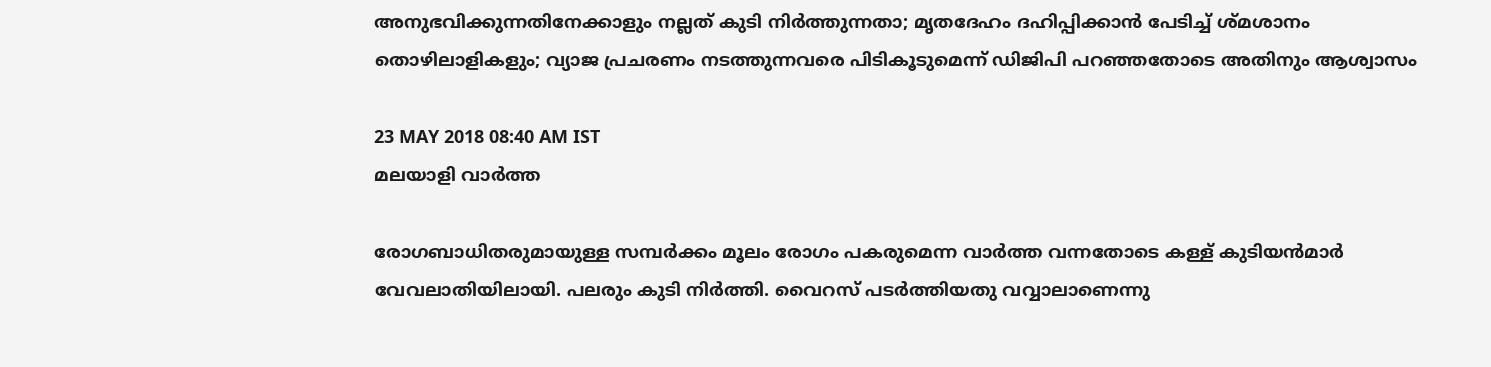അനുഭവിക്കുന്നതിനേക്കാളും നല്ലത് കുടി നിര്‍ത്തുന്നതാ; മൃതദേഹം ദഹിപ്പിക്കാന്‍ പേടിച്ച് ശ്മശാനം തൊഴിലാളികളും; വ്യാജ പ്രചരണം നടത്തുന്നവരെ പിടികൂടുമെന്ന് ഡിജിപി പറഞ്ഞതോടെ അതിനും ആശ്വാസം

23 MAY 2018 08:40 AM IST
മലയാളി വാര്‍ത്ത

രോഗബാധിതരുമായുള്ള സമ്പര്‍ക്കം മൂലം രോഗം പകരുമെന്ന വാര്‍ത്ത വന്നതോടെ കള്ള് കുടിയന്‍മാര്‍ വേവലാതിയിലായി. പലരും കുടി നിര്‍ത്തി. വൈറസ് പടര്‍ത്തിയതു വവ്വാലാണെന്നു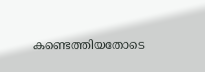കണ്ടെത്തിയതോടെ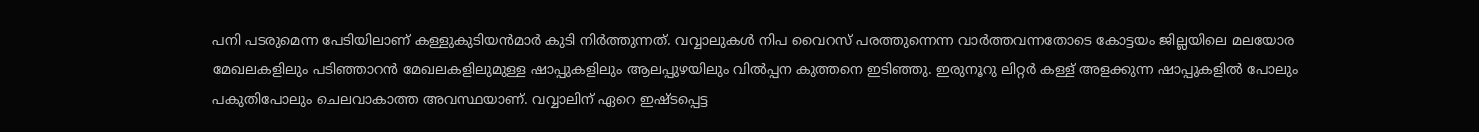പനി പടരുമെന്ന പേടിയിലാണ് കള്ളുകുടിയന്‍മാര്‍ കുടി നിര്‍ത്തുന്നത്. വവ്വാലുകള്‍ നിപ വൈറസ് പരത്തുന്നെന്ന വാര്‍ത്തവന്നതോടെ കോട്ടയം ജില്ലയിലെ മലയോര മേഖലകളിലും പടിഞ്ഞാറന്‍ മേഖലകളിലുമുള്ള ഷാപ്പുകളിലും ആലപ്പുഴയിലും വില്‍പ്പന കുത്തനെ ഇടിഞ്ഞു. ഇരുനൂറു ലിറ്റര്‍ കള്ള് അളക്കുന്ന ഷാപ്പുകളില്‍ പോലും പകുതിപോലും ചെലവാകാത്ത അവസ്ഥയാണ്. വവ്വാലിന് ഏറെ ഇഷ്ടപ്പെട്ട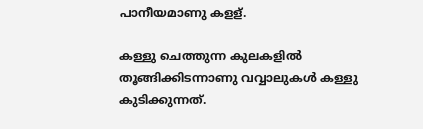പാനീയമാണു കളള്.

കള്ളു ചെത്തുന്ന കുലകളില്‍ തൂങ്ങിക്കിടന്നാണു വവ്വാലുകള്‍ കള്ളു കുടിക്കുന്നത്.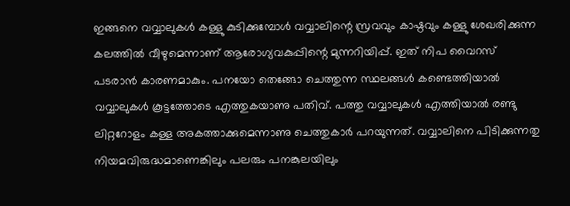ഇങ്ങനെ വവ്വാലുകള്‍ കള്ളു കുടിക്കുമ്പോള്‍ വവ്വാലിന്റെ സ്രവവും കാഷ്ഠവും കള്ളു ശേഖരിക്കുന്ന കലത്തില്‍ വീഴുമെന്നാണ് ആരോഗ്യവകുപ്പിന്റെ മുന്നറിയിപ്പ്. ഇത് നിപ വൈറസ് പടരാന്‍ കാരണമാകും. പനയോ തെങ്ങോ ചെത്തുന്ന സ്ഥലങ്ങള്‍ കണ്ടെത്തിയാല്‍ വവ്വാലുകള്‍ കൂട്ടത്തോടെ എത്തുകയാണു പതിവ്. പത്തു വവ്വാലുകള്‍ എത്തിയാല്‍ രണ്ടു ലിറ്ററോളം കള്ള അകത്താക്കുമെന്നാണു ചെത്തുകാര്‍ പറയുന്നത്. വവ്വാലിനെ പിടിക്കുന്നതു നിയമവിരുദ്ധമാണെങ്കിലും പലരും പനങ്കുലയിലും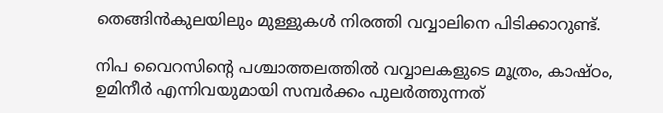തെങ്ങിന്‍കുലയിലും മുള്ളുകള്‍ നിരത്തി വവ്വാലിനെ പിടിക്കാറുണ്ട്.

നിപ വൈറസിന്റെ പശ്ചാത്തലത്തില്‍ വവ്വാലകളുടെ മൂത്രം, കാഷ്ഠം, ഉമിനീര്‍ എന്നിവയുമായി സമ്പര്‍ക്കം പുലര്‍ത്തുന്നത്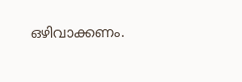ഒഴിവാക്കണം.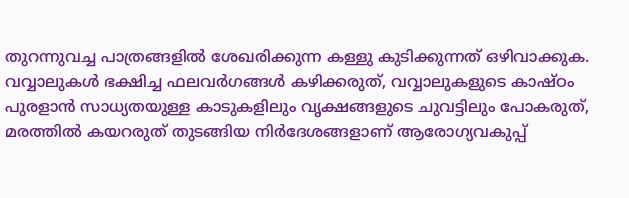തുറന്നുവച്ച പാത്രങ്ങളില്‍ ശേഖരിക്കുന്ന കള്ളു കുടിക്കുന്നത് ഒഴിവാക്കുക. വവ്വാലുകള്‍ ഭക്ഷിച്ച ഫലവര്‍ഗങ്ങള്‍ കഴിക്കരുത്, വവ്വാലുകളുടെ കാഷ്ഠം പുരളാന്‍ സാധ്യതയുള്ള കാടുകളിലും വൃക്ഷങ്ങളുടെ ചുവട്ടിലും പോകരുത്, മരത്തില്‍ കയറരുത് തുടങ്ങിയ നിര്‍ദേശങ്ങളാണ് ആരോഗ്യവകുപ്പ്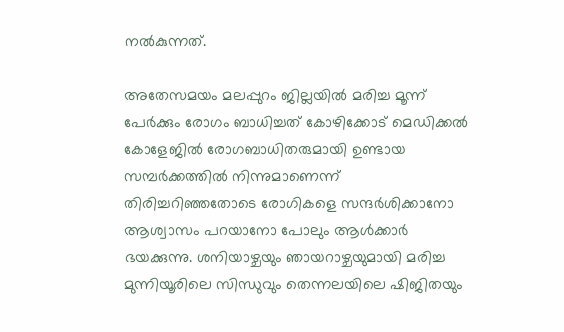നല്‍കുന്നത്.

അതേസമയം മലപ്പുറം ജില്ലയില്‍ മരിച്ച മൂന്ന് പേര്‍ക്കും രോഗം ബാധിച്ചത് കോഴിക്കോട് മെഡിക്കല്‍ കോളേജില്‍ രോഗബാധിതരുമായി ഉണ്ടായ സമ്പര്‍ക്കത്തില്‍ നിന്നുമാണെന്ന് തിരിച്ചറിഞ്ഞതോടെ രോഗികളെ സന്ദര്‍ശിക്കാനോ ആശ്വാസം പറയാനോ പോലും ആള്‍ക്കാര്‍ ഭയക്കുന്നു. ശനിയാഴ്ചയും ഞായറാഴ്ചയുമായി മരിച്ച മുന്നിയൂരിലെ സിന്ധുവും തെന്നലയിലെ ഷിജിതയും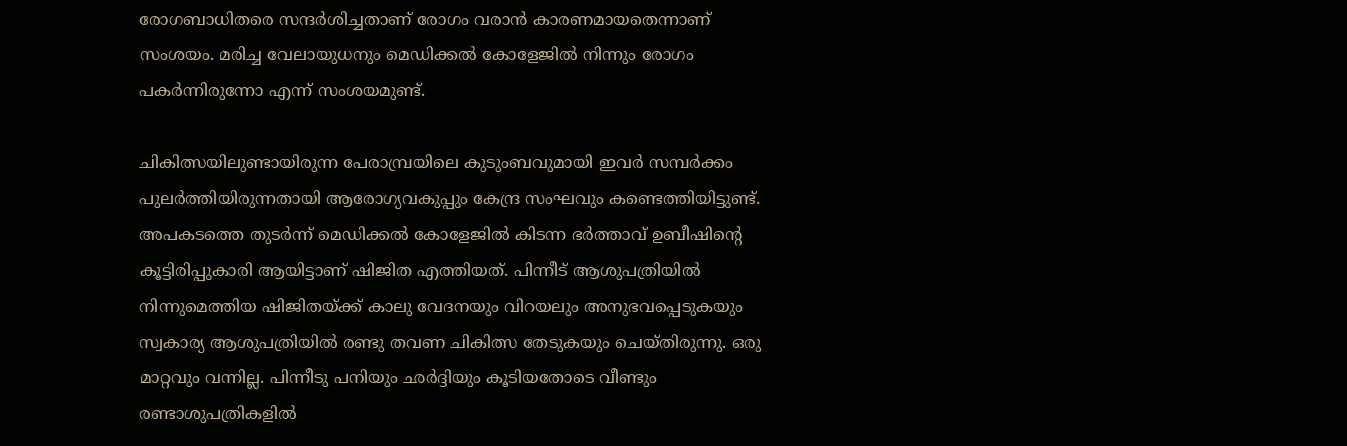രോഗബാധിതരെ സന്ദര്‍ശിച്ചതാണ് രോഗം വരാന്‍ കാരണമായതെന്നാണ് സംശയം. മരിച്ച വേലായുധനും മെഡിക്കല്‍ കോളേജില്‍ നിന്നും രോഗം പകര്‍ന്നിരുന്നോ എന്ന് സംശയമുണ്ട്.

ചികിത്സയിലുണ്ടായിരുന്ന പേരാമ്പ്രയിലെ കുടുംബവുമായി ഇവര്‍ സമ്പര്‍ക്കം പുലര്‍ത്തിയിരുന്നതായി ആരോഗ്യവകുപ്പും കേന്ദ്ര സംഘവും കണ്ടെത്തിയിട്ടുണ്ട്. അപകടത്തെ തുടര്‍ന്ന് മെഡിക്കല്‍ കോളേജില്‍ കിടന്ന ഭര്‍ത്താവ് ഉബീഷിന്റെ കൂട്ടിരിപ്പുകാരി ആയിട്ടാണ് ഷിജിത എത്തിയത്. പിന്നീട് ആശുപത്രിയില്‍ നിന്നുമെത്തിയ ഷിജിതയ്ക്ക് കാലു വേദനയും വിറയലും അനുഭവപ്പെടുകയും സ്വകാര്യ ആശുപത്രിയില്‍ രണ്ടു തവണ ചികിത്സ തേടുകയും ചെയ്തിരുന്നു. ഒരു മാറ്റവും വന്നില്ല. പിന്നീടു പനിയും ഛര്‍ദ്ദിയും കൂടിയതോടെ വീണ്ടും രണ്ടാശുപത്രികളില്‍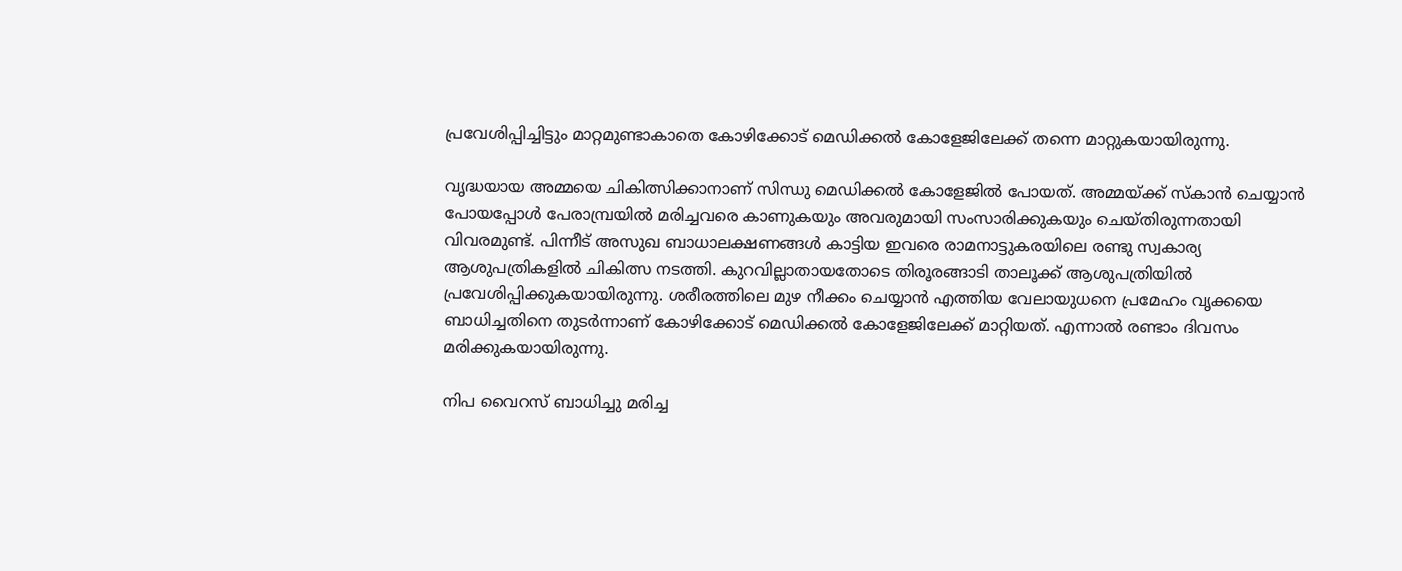പ്രവേശിപ്പിച്ചിട്ടും മാറ്റമുണ്ടാകാതെ കോഴിക്കോട് മെഡിക്കല്‍ കോളേജിലേക്ക് തന്നെ മാറ്റുകയായിരുന്നു.

വൃദ്ധയായ അമ്മയെ ചികിത്സിക്കാനാണ് സിന്ധു മെഡിക്കല്‍ കോളേജില്‍ പോയത്. അമ്മയ്ക്ക് സ്‌കാന്‍ ചെയ്യാന്‍ പോയപ്പോള്‍ പേരാമ്പ്രയില്‍ മരിച്ചവരെ കാണുകയും അവരുമായി സംസാരിക്കുകയും ചെയ്തിരുന്നതായി വിവരമുണ്ട്. പിന്നീട് അസുഖ ബാധാലക്ഷണങ്ങള്‍ കാട്ടിയ ഇവരെ രാമനാട്ടുകരയിലെ രണ്ടു സ്വകാര്യ ആശുപത്രികളില്‍ ചികിത്സ നടത്തി. കുറവില്ലാതായതോടെ തിരൂരങ്ങാടി താലൂക്ക് ആശുപത്രിയില്‍ പ്രവേശിപ്പിക്കുകയായിരുന്നു. ശരീരത്തിലെ മുഴ നീക്കം ചെയ്യാന്‍ എത്തിയ വേലായുധനെ പ്രമേഹം വൃക്കയെ ബാധിച്ചതിനെ തുടര്‍ന്നാണ് കോഴിക്കോട് മെഡിക്കല്‍ കോളേജിലേക്ക് മാറ്റിയത്. എന്നാല്‍ രണ്ടാം ദിവസം മരിക്കുകയായിരുന്നു.

നിപ വൈറസ് ബാധിച്ചു മരിച്ച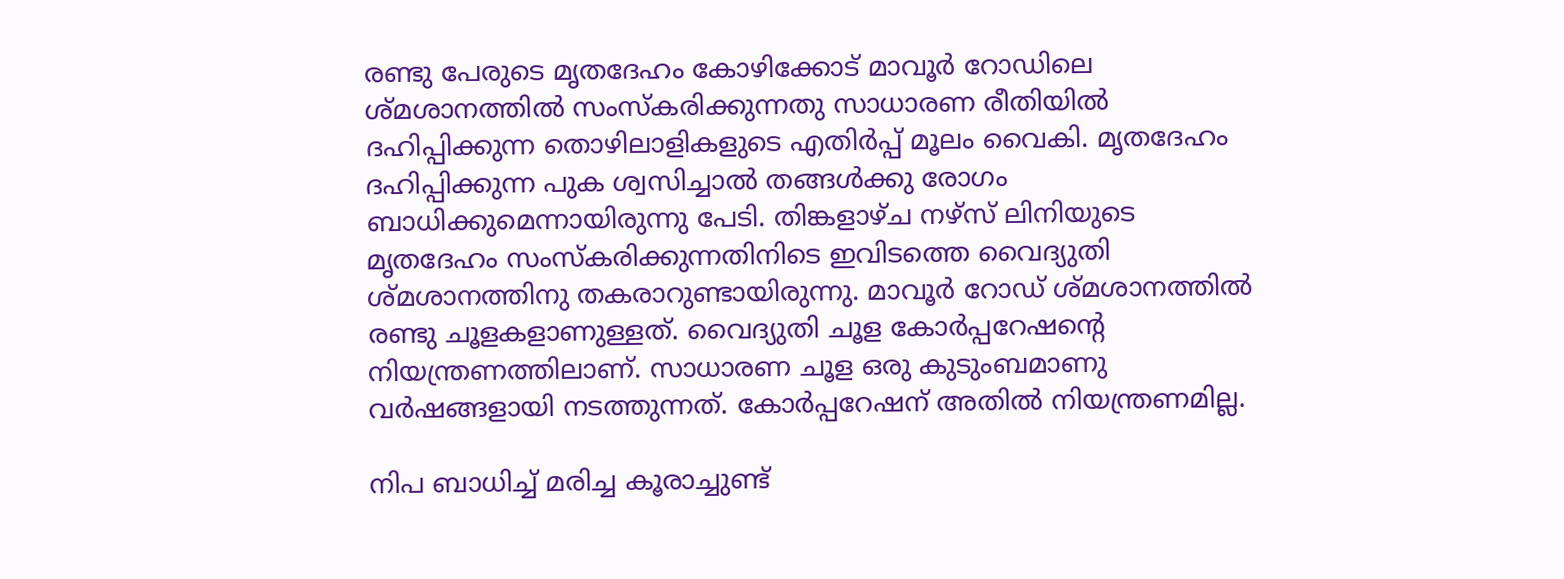രണ്ടു പേരുടെ മൃതദേഹം കോഴിക്കോട് മാവൂര്‍ റോഡിലെ ശ്മശാനത്തില്‍ സംസ്‌കരിക്കുന്നതു സാധാരണ രീതിയില്‍ ദഹിപ്പിക്കുന്ന തൊഴിലാളികളുടെ എതിര്‍പ്പ് മൂലം വൈകി. മൃതദേഹം ദഹിപ്പിക്കുന്ന പുക ശ്വസിച്ചാല്‍ തങ്ങള്‍ക്കു രോഗം ബാധിക്കുമെന്നായിരുന്നു പേടി. തിങ്കളാഴ്ച നഴ്‌സ് ലിനിയുടെ മൃതദേഹം സംസ്‌കരിക്കുന്നതിനിടെ ഇവിടത്തെ വൈദ്യുതി ശ്മശാനത്തിനു തകരാറുണ്ടായിരുന്നു. മാവൂര്‍ റോഡ് ശ്മശാനത്തില്‍ രണ്ടു ചൂളകളാണുള്ളത്. വൈദ്യുതി ചൂള കോര്‍പ്പറേഷന്റെ നിയന്ത്രണത്തിലാണ്. സാധാരണ ചൂള ഒരു കുടുംബമാണു വര്‍ഷങ്ങളായി നടത്തുന്നത്. കോര്‍പ്പറേഷന് അതില്‍ നിയന്ത്രണമില്ല.

നിപ ബാധിച്ച് മരിച്ച കൂരാച്ചുണ്ട്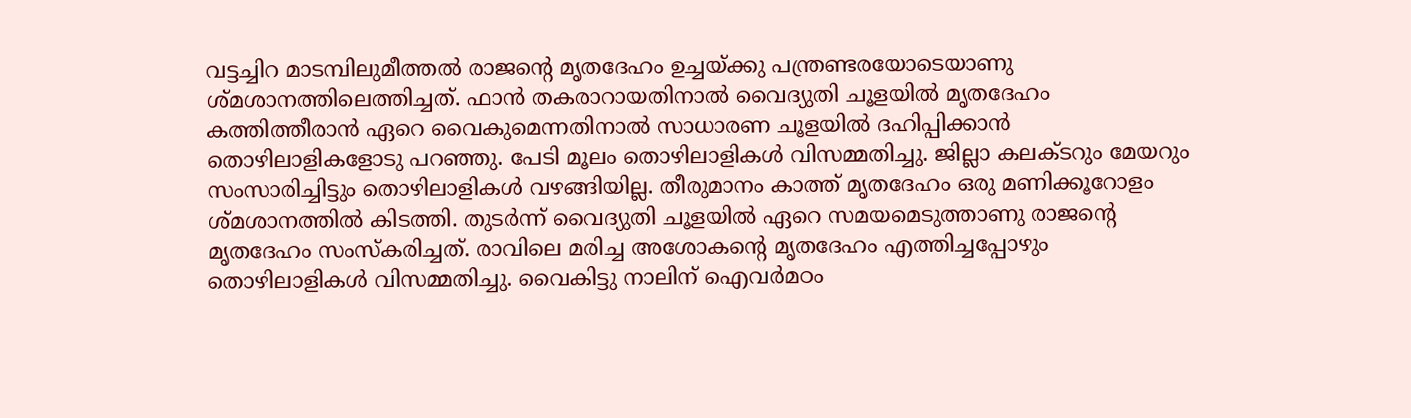വട്ടച്ചിറ മാടമ്പിലുമീത്തല്‍ രാജന്റെ മൃതദേഹം ഉച്ചയ്ക്കു പന്ത്രണ്ടരയോടെയാണു ശ്മശാനത്തിലെത്തിച്ചത്. ഫാന്‍ തകരാറായതിനാല്‍ വൈദ്യുതി ചൂളയില്‍ മൃതദേഹം കത്തിത്തീരാന്‍ ഏറെ വൈകുമെന്നതിനാല്‍ സാധാരണ ചൂളയില്‍ ദഹിപ്പിക്കാന്‍ തൊഴിലാളികളോടു പറഞ്ഞു. പേടി മൂലം തൊഴിലാളികള്‍ വിസമ്മതിച്ചു. ജില്ലാ കലക്ടറും മേയറും സംസാരിച്ചിട്ടും തൊഴിലാളികള്‍ വഴങ്ങിയില്ല. തീരുമാനം കാത്ത് മൃതദേഹം ഒരു മണിക്കൂറോളം ശ്മശാനത്തില്‍ കിടത്തി. തുടര്‍ന്ന് വൈദ്യുതി ചൂളയില്‍ ഏറെ സമയമെടുത്താണു രാജന്റെ മൃതദേഹം സംസ്‌കരിച്ചത്. രാവിലെ മരിച്ച അശോകന്റെ മൃതദേഹം എത്തിച്ചപ്പോഴും തൊഴിലാളികള്‍ വിസമ്മതിച്ചു. വൈകിട്ടു നാലിന് ഐവര്‍മഠം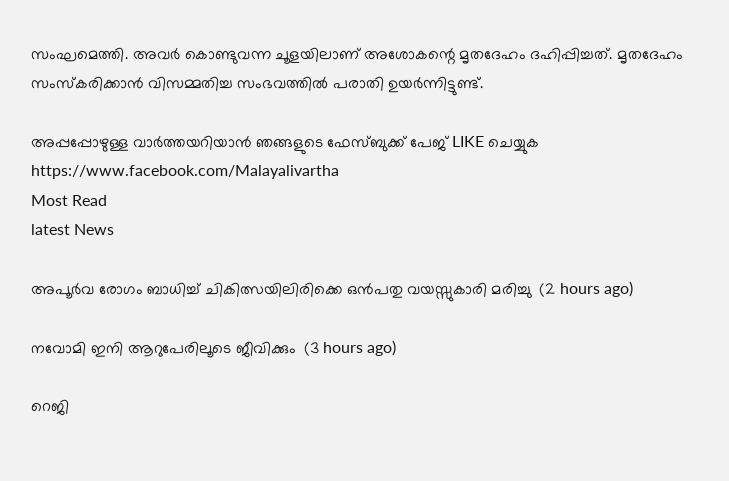സംഘമെത്തി. അവര്‍ കൊണ്ടുവന്ന ചൂളയിലാണ് അശോകന്റെ മൃതദേഹം ദഹിപ്പിച്ചത്. മൃതദേഹം സംസ്‌കരിക്കാന്‍ വിസമ്മതിച്ച സംഭവത്തില്‍ പരാതി ഉയര്‍ന്നിട്ടുണ്ട്.

അപ്പപ്പോഴുള്ള വാര്‍ത്തയറിയാന്‍ ഞങ്ങളുടെ ഫേസ്‌ബുക്ക്‌ പേജ് LIKE ചെയ്യുക
https://www.facebook.com/Malayalivartha
Most Read
latest News

അപൂര്‍വ രോഗം ബാധിച്ച് ചികിത്സയിലിരിക്കെ ഒന്‍പതു വയസ്സുകാരി മരിച്ചു  (2 hours ago)

നവോമി ഇനി ആറുപേരിലൂടെ ജീവിക്കും  (3 hours ago)

റെജി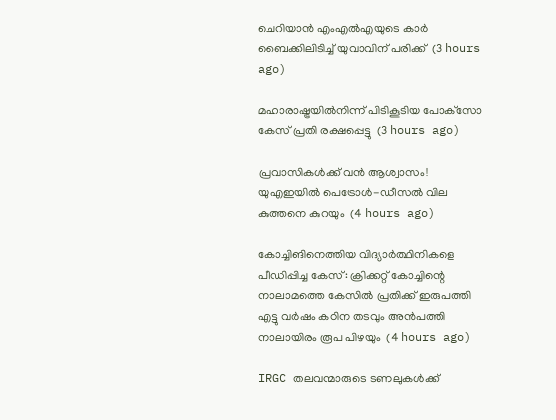ചെറിയാന്‍ എംഎല്‍എയുടെ കാര്‍ ബൈക്കിലിടിച്ച് യുവാവിന് പരിക്ക്  (3 hours ago)

മഹാരാഷ്ട്രയില്‍നിന്ന് പിടികൂടിയ പോക്‌സോ കേസ് പ്രതി രക്ഷപ്പെട്ടു  (3 hours ago)

പ്രവാസികൾക്ക് വൻ ആശ്വാസം! യുഎഇയിൽ പെട്രോൾ-ഡീസൽ വില കുത്തനെ കുറയും  (4 hours ago)

കോച്ചിങിനെത്തിയ വിദ്യാര്‍ത്ഥിനികളെ പീഡിപ്പിച്ച കേസ്: ക്രിക്കറ്റ് കോച്ചിന്റെ നാലാമത്തെ കേസില്‍ പ്രതിക്ക് ഇരുപത്തി എട്ടു വര്‍ഷം കഠിന തടവും അന്‍പത്തി നാലായിരം രൂപ പിഴയും  (4 hours ago)

IRGC തലവന്മാരുടെ ടണലുകള്‍ക്ക്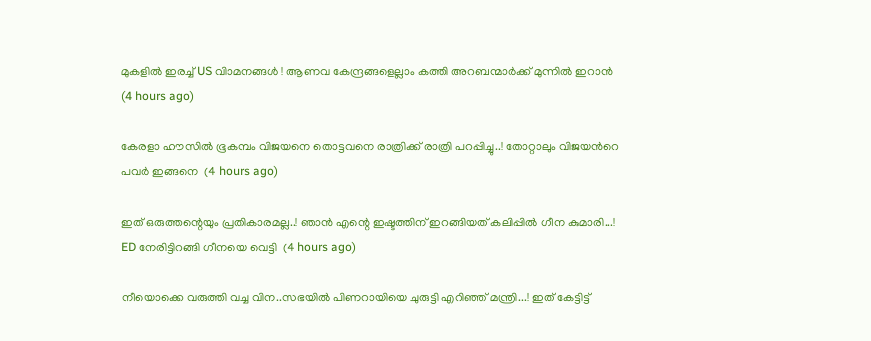മുകളില്‍ ഇരച്ച് US വിാമനങ്ങള്‍ ! ആണവ കേന്ദ്രങ്ങളെല്ലാം കത്തി അറബന്മാര്‍ക്ക് മുന്നില്‍ ഇറാന്‍  (4 hours ago)

കേരളാ ഹൗസിൽ ഭൂകമ്പം വിജയനെ തൊട്ടവനെ രാത്രിക്ക് രാത്രി പറപ്പിച്ചു..! തോറ്റാലും വിജയൻറെ പവർ ഇങ്ങനെ  (4 hours ago)

ഇത് ഒരുത്തന്റെയും പ്രതികാരമല്ല..! ഞാൻ എന്റെ ഇഷ്ടത്തിന് ഇറങ്ങിയത് കലിപ്പിൽ ഗീന കുമാരി...! ED നേരിട്ടിറങ്ങി ഗീനയെ വെട്ടി  (4 hours ago)

നീയൊക്കെ വരുത്തി വച്ച വിന..സഭയിൽ പിണറായിയെ ചുരുട്ടി എറിഞ്ഞ് മന്ത്രി...! ഇത് കേട്ടിട്ട്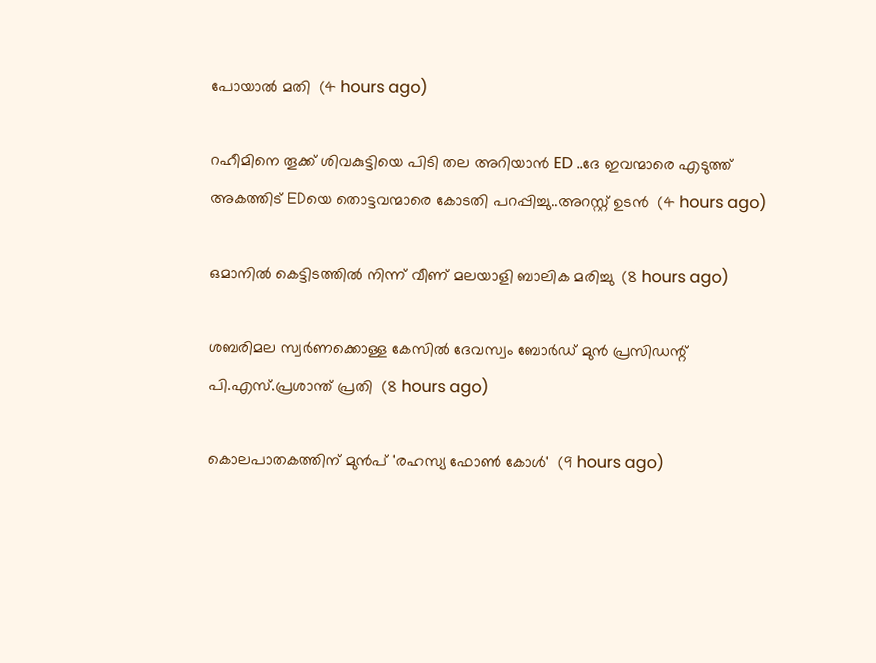പോയാൽ മതി  (4 hours ago)

റഹീമിനെ തൂക്ക് ശിവകുട്ടിയെ പിടി തല അറിയാൻ ED ..ദേ ഇവന്മാരെ എടുത്ത് അകത്തിട് EDയെ തൊട്ടവന്മാരെ കോടതി പറപ്പിച്ചു..അറസ്റ്റ് ഉടൻ  (4 hours ago)

ഒമാനില്‍ കെട്ടിടത്തില്‍ നിന്ന് വീണ് മലയാളി ബാലിക മരിച്ചു  (8 hours ago)

ശബരിമല സ്വര്‍ണക്കൊള്ള കേസില്‍ ദേവസ്വം ബോര്‍ഡ് മുന്‍ പ്രസിഡന്റ് പി.എസ്.പ്രശാന്ത് പ്രതി  (8 hours ago)

കൊലപാതകത്തിന് മുൻപ് 'രഹസ്യ ഫോൺ കോൾ'  (9 hours ago)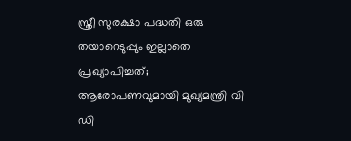സ്ത്രീ സുരക്ഷാ പദ്ധതി ഒരു തയാറെടുപ്പും ഇല്ലാതെ പ്രഖ്യാപിച്ചത്; ആരോപണവുമായി മുഖ്യമന്ത്രി വി ഡി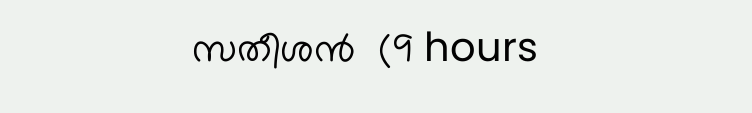സതീശൻ  (9 hours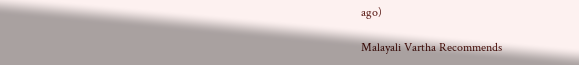ago)

Malayali Vartha Recommends